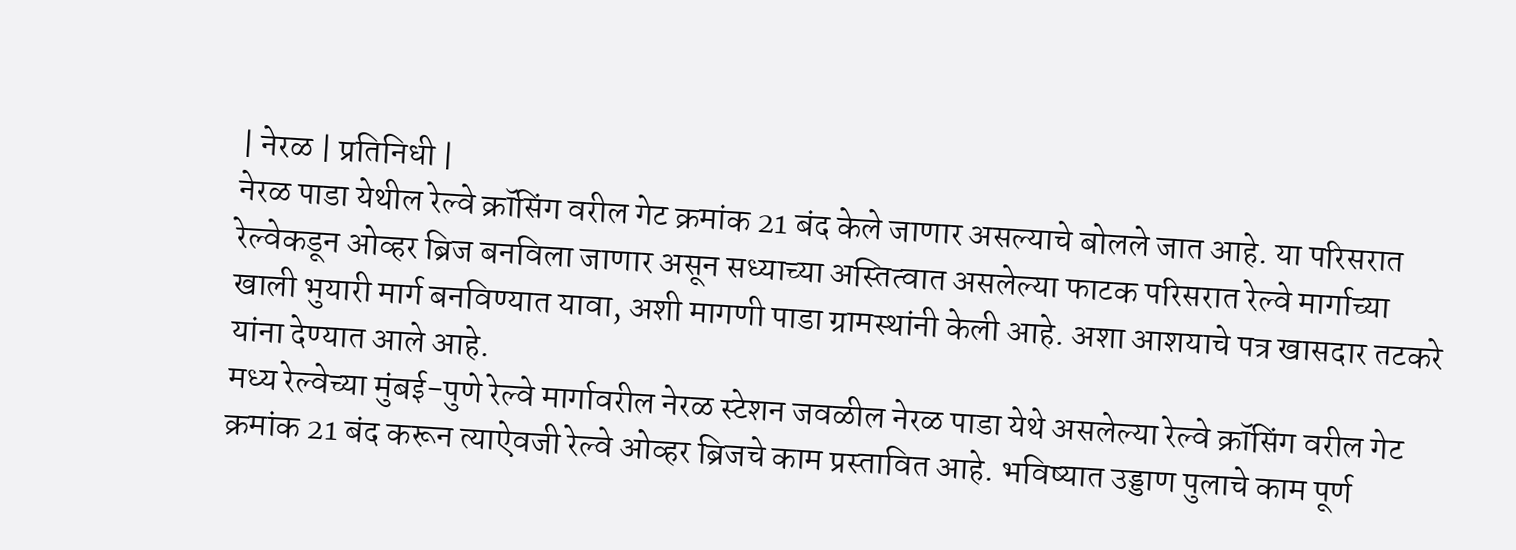| नेरळ | प्रतिनिधी |
नेरळ पाडा येथील रेल्वे क्रॉसिंग वरील गेट क्रमांक 21 बंद केले जाणार असल्याचे बोलले जात आहे. या परिसरात रेल्वेकडून ओव्हर ब्रिज बनविला जाणार असून सध्याच्या अस्तित्वात असलेल्या फाटक परिसरात रेल्वे मार्गाच्या खाली भुयारी मार्ग बनविण्यात यावा, अशी मागणी पाडा ग्रामस्थांनी केली आहे. अशा आशयाचे पत्र खासदार तटकरे यांना देण्यात आले आहे.
मध्य रेल्वेच्या मुंबई-पुणे रेल्वे मार्गावरील नेरळ स्टेशन जवळील नेरळ पाडा येथे असलेल्या रेल्वे क्रॉसिंग वरील गेट क्रमांक 21 बंद करून त्याऐवजी रेल्वे ओव्हर ब्रिजचे काम प्रस्तावित आहे. भविष्यात उड्डाण पुलाचे काम पूर्ण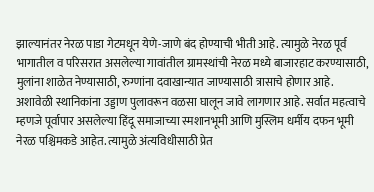झाल्यानंतर नेरळ पाडा गेटमधून येणे-जाणे बंद होण्याची भीती आहे. त्यामुळे नेरळ पूर्व भागातील व परिसरात असलेल्या गावांतील ग्रामस्थांची नेरळ मध्ये बाजारहाट करण्यासाठी, मुलांना शाळेत नेण्यासाठी, रुग्णांना दवाखान्यात जाण्यासाठी त्रासाचे होणार आहे. अशावेळी स्थानिकांना उड्डाण पुलावरून वळसा घालून जावे लागणार आहे. सर्वात महत्वाचे म्हणजे पूर्वापार असलेल्या हिंदू समाजाच्या स्मशानभूमी आणि मुस्लिम धर्मीय दफन भूमी नेरळ पश्चिमकडे आहेत. त्यामुळे अंत्यविधीसाठी प्रेत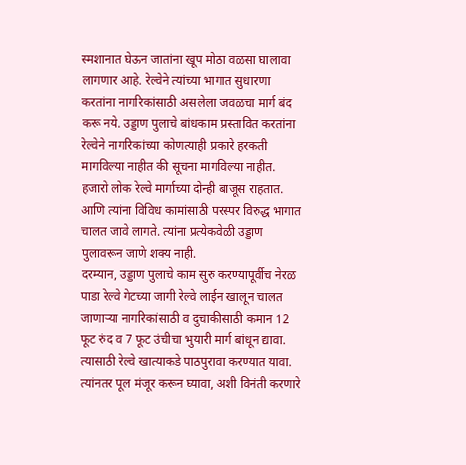स्मशानात घेऊन जातांना खूप मोठा वळसा घालावा लागणार आहे. रेल्वेने त्यांच्या भागात सुधारणा करतांना नागरिकांसाठी असलेला जवळचा मार्ग बंद करू नये. उड्डाण पुलाचे बांधकाम प्रस्तावित करतांना रेल्वेने नागरिकांच्या कोणत्याही प्रकारे हरकती मागविल्या नाहीत की सूचना मागविल्या नाहीत. हजारो लोक रेल्वे मार्गाच्या दोन्ही बाजूस राहतात. आणि त्यांना विविध कामांसाठी परस्पर विरुद्ध भागात चालत जावे लागते. त्यांना प्रत्येकवेळी उड्डाण पुलावरून जाणे शक्य नाही.
दरम्यान, उड्डाण पुलाचे काम सुरु करण्यापूर्वीच नेरळ पाडा रेल्वे गेटच्या जागी रेल्वे लाईन खालून चालत जाणाऱ्या नागरिकांसाठी व दुचाकीसाठी कमान 12 फूट रुंद व 7 फूट उंचीचा भुयारी मार्ग बांधून द्यावा. त्यासाठी रेल्वे खात्याकडे पाठपुरावा करण्यात यावा. त्यांनतर पूल मंजूर करून घ्यावा, अशी विनंती करणारे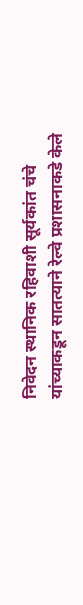निवेदन स्थानिक रहिवाशी सूर्यकांत चंचे यांच्याकडून सातत्याने रेल्वे प्रशासनाकडे केले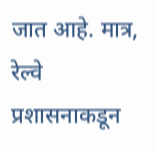जात आहे. मात्र, रेल्वे प्रशासनाकडून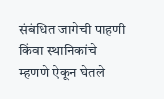संबंधित जागेची पाहणी किंवा स्थानिकांचे म्हणणे ऐकून घेतले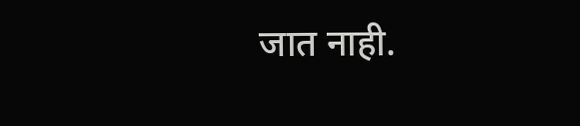जात नाही.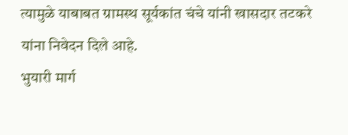त्यामुळे याबाबत ग्रामस्थ सूर्यकांत चंचे यांनी खासदार तटकरे यांना निवेदन दिले आहे.
भुयारी मार्ग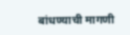बांधण्याची मागणी